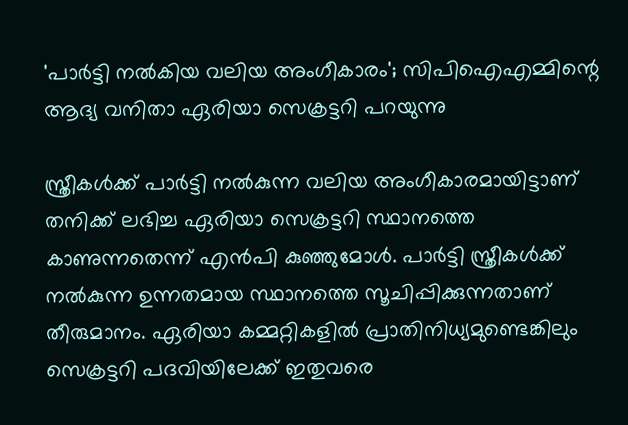'പാര്‍ട്ടി നല്‍കിയ വലിയ അംഗീകാരം'; സിപിഐഎമ്മിന്റെ ആദ്യ വനിതാ ഏരിയാ സെക്രട്ടറി പറയുന്നു

സ്ത്രീകള്‍ക്ക് പാര്‍ട്ടി നല്‍കുന്ന വലിയ അംഗീകാരമായിട്ടാണ് തനിക്ക് ലഭിച്ച ഏരിയാ സെക്രട്ടറി സ്ഥാനത്തെ കാണുന്നതെന്ന് എന്‍പി കുഞ്ഞുമോള്‍. പാര്‍ട്ടി സ്ത്രീകള്‍ക്ക് നല്‍കുന്ന ഉന്നതമായ സ്ഥാനത്തെ സൂചിപ്പിക്കുന്നതാണ് തീരുമാനം. ഏരിയാ കമ്മറ്റികളില്‍ പ്രാതിനിധ്യമുണ്ടെങ്കിലും സെക്രട്ടറി പദവിയിലേക്ക് ഇതുവരെ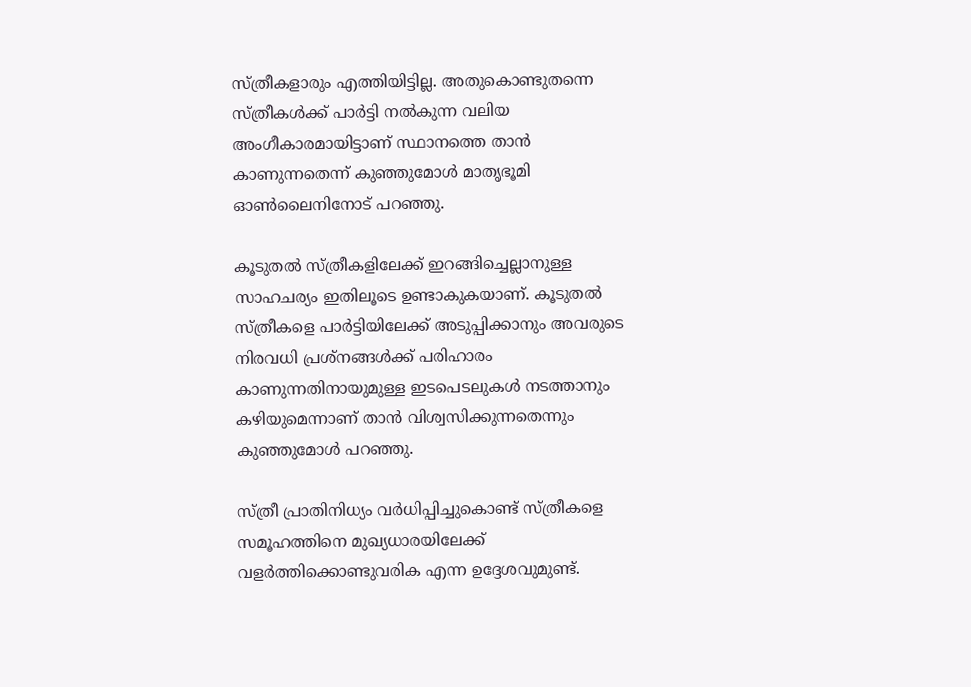സ്ത്രീകളാരും എത്തിയിട്ടില്ല. അതുകൊണ്ടുതന്നെ സ്ത്രീകള്‍ക്ക് പാര്‍ട്ടി നല്‍കുന്ന വലിയ അംഗീകാരമായിട്ടാണ് സ്ഥാനത്തെ താന്‍ കാണുന്നതെന്ന് കുഞ്ഞുമോള്‍ മാതൃഭൂമി ഓണ്‍ലൈനിനോട് പറഞ്ഞു.

കൂടുതല്‍ സ്ത്രീകളിലേക്ക് ഇറങ്ങിച്ചെല്ലാനുള്ള സാഹചര്യം ഇതിലൂടെ ഉണ്ടാകുകയാണ്. കൂടുതല്‍ സ്ത്രീകളെ പാര്‍ട്ടിയിലേക്ക് അടുപ്പിക്കാനും അവരുടെ നിരവധി പ്രശ്നങ്ങള്‍ക്ക് പരിഹാരം കാണുന്നതിനായുമുള്ള ഇടപെടലുകള്‍ നടത്താനും കഴിയുമെന്നാണ് താന്‍ വിശ്വസിക്കുന്നതെന്നും കുഞ്ഞുമോള്‍ പറഞ്ഞു.

സ്ത്രീ പ്രാതിനിധ്യം വര്‍ധിപ്പിച്ചുകൊണ്ട് സ്ത്രീകളെ സമൂഹത്തിനെ മുഖ്യധാരയിലേക്ക് വളര്‍ത്തിക്കൊണ്ടുവരിക എന്ന ഉദ്ദേശവുമുണ്ട്.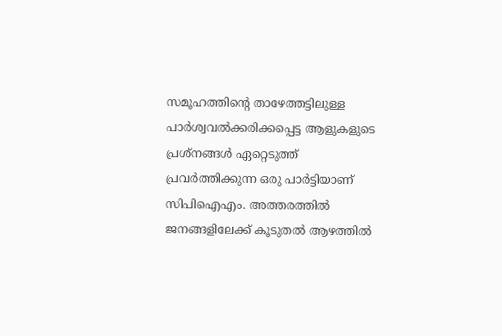സമൂഹത്തിന്റെ താഴേത്തട്ടിലുള്ള പാര്‍ശ്വവല്‍ക്കരിക്കപ്പെട്ട ആളുകളുടെ പ്രശ്നങ്ങള്‍ ഏറ്റെടുത്ത് പ്രവര്‍ത്തിക്കുന്ന ഒരു പാര്‍ട്ടിയാണ് സിപിഐഎം. അത്തരത്തില്‍ ജനങ്ങളിലേക്ക് കൂടുതല്‍ ആഴത്തില്‍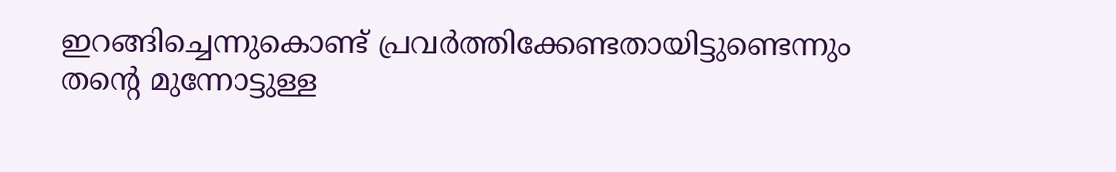ഇറങ്ങിച്ചെന്നുകൊണ്ട് പ്രവര്‍ത്തിക്കേണ്ടതായിട്ടുണ്ടെന്നും തന്റെ മുന്നോട്ടുള്ള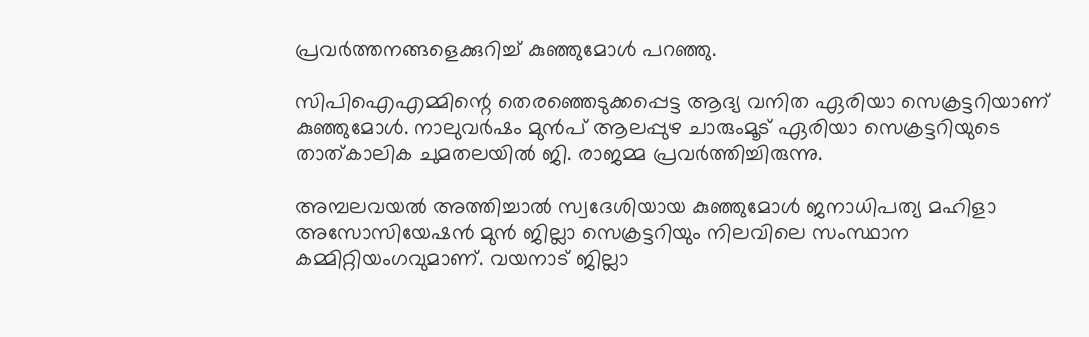പ്രവര്‍ത്തനങ്ങളെക്കുറിച്ച് കുഞ്ഞുമോള്‍ പറഞ്ഞു.

സിപിഐഎമ്മിന്റെ തെരഞ്ഞെടുക്കപ്പെട്ട ആദ്യ വനിത ഏരിയാ സെക്രട്ടറിയാണ് കുഞ്ഞുമോള്‍. നാലുവര്‍ഷം മുന്‍പ് ആലപ്പുഴ ചാരുംമൂട് ഏരിയാ സെക്രട്ടറിയുടെ താത്കാലിക ചുമതലയില്‍ ജി. രാജമ്മ പ്രവര്‍ത്തിച്ചിരുന്നു.

അമ്പലവയല്‍ അത്തിച്ചാല്‍ സ്വദേശിയായ കുഞ്ഞുമോള്‍ ജനാധിപത്യ മഹിളാ അസോസിയേഷന്‍ മുന്‍ ജില്ലാ സെക്രട്ടറിയും നിലവിലെ സംസ്ഥാന കമ്മിറ്റിയംഗവുമാണ്. വയനാട് ജില്ലാ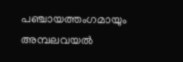പഞ്ചായത്തംഗമായും അമ്പലവയല്‍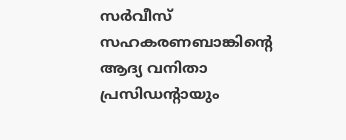സര്‍വീസ് സഹകരണബാങ്കിന്റെ ആദ്യ വനിതാ പ്രസിഡന്റായും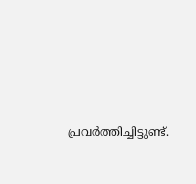പ്രവര്‍ത്തിച്ചിട്ടുണ്ട്.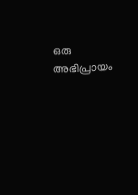ഒരു അഭിപ്രായം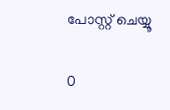പോസ്റ്റ് ചെയ്യൂ

0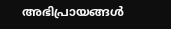അഭിപ്രായങ്ങള്‍